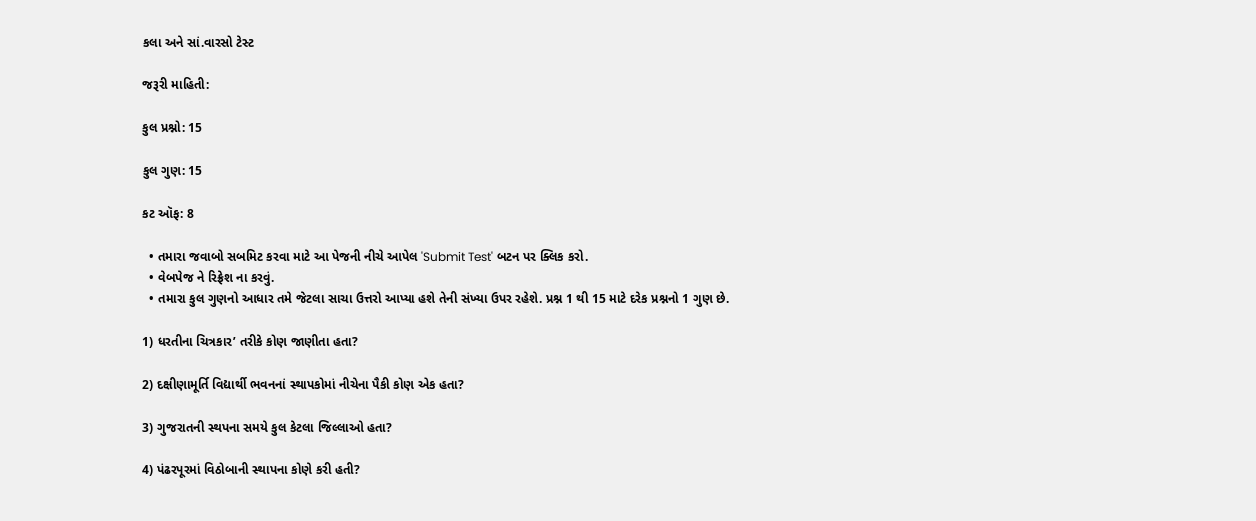કલા અને સાં.વારસો ટેસ્ટ

જરૂરી માહિતી:

કુલ પ્રશ્નો: 15

કુલ ગુણ: 15

કટ ઑફ: 8

  • તમારા જવાબો સબમિટ કરવા માટે આ પેજની નીચે આપેલ 'Submit Test' બટન પર ક્લિક કરો.
  • વેબપેજ ને રિફ્રેશ ના કરવું.
  • તમારા કુલ ગુણનો આધાર તમે જેટલા સાચા ઉત્તરો આપ્યા હશે તેની સંખ્યા ઉપર રહેશે. પ્રશ્ન 1 થી 15 માટે દરેક પ્રશ્નનો 1 ગુણ છે.

1) ધરતીના ચિત્રકાર’ તરીકે કોણ જાણીતા હતા?

2) દક્ષીણામૂર્તિ વિદ્યાર્થી ભવનનાં સ્થાપકોમાં નીચેના પૈકી કોણ એક હતા?

3) ગુજરાતની સ્થપના સમયે કુલ કેટલા જિલ્લાઓ હતા?

4) પંઢરપૂરમાં વિઠોબાની સ્થાપના કોણે કરી હતી?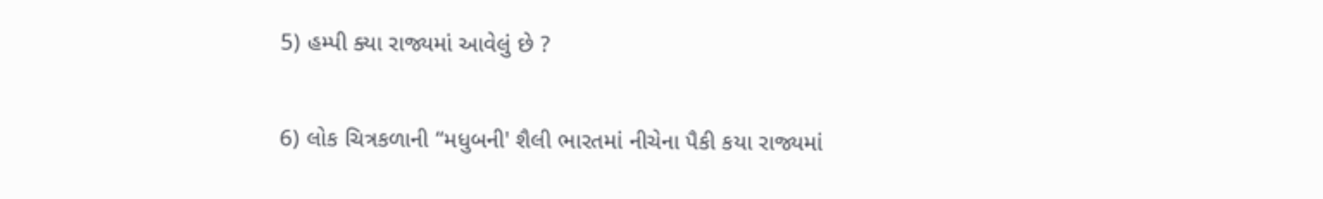5) હમ્પી ક્યા રાજ્યમાં આવેલું છે ?

6) લોક ચિત્રકળાની “મધુબની' શૈલી ભારતમાં નીચેના પૈકી કયા રાજ્યમાં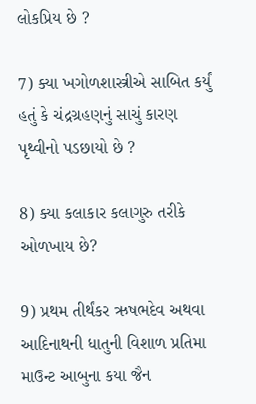લોકપ્રિય છે ?

7) ક્યા ખગોળશાસ્ત્રીએ સાબિત કર્યું હતું કે ચંદ્રગ્રહણનું સાચું કારણ પૃથ્વીનો પડછાયો છે ?

8) ક્યા કલાકાર કલાગુરુ તરીકે ઓળખાય છે?

9) પ્રથમ તીર્થંકર ઋષભદેવ અથવા આદિનાથની ધાતુની વિશાળ પ્રતિમા માઉન્ટ આબુના કયા જૈન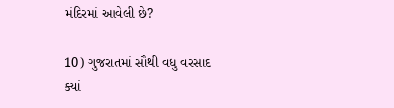મંદિરમાં આવેલી છે?

10) ગુજરાતમાં સૌથી વધુ વરસાદ ક્યાં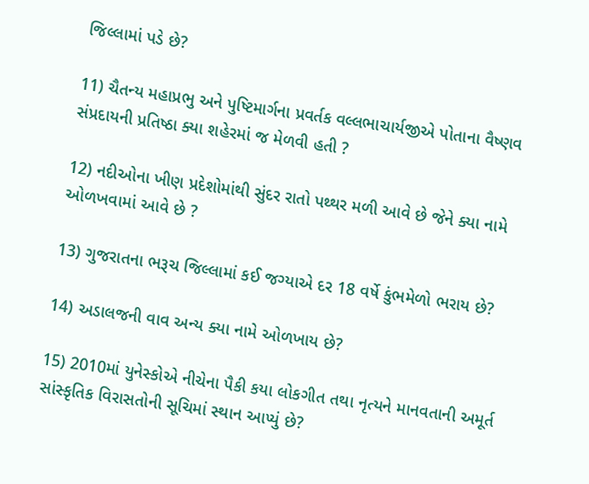જિલ્લામાં પડે છે?

11) ચૈતન્ય મહાપ્રભુ અને પુષ્ટિમાર્ગના પ્રવર્તક વલ્લભાચાર્યજીએ પોતાના વૈષ્ણવ સંપ્રદાયની પ્રતિષ્ઠા ક્યા શહેરમાં જ મેળવી હતી ?

12) નદીઓના ખીણ પ્રદેશોમાંથી સુંદર રાતો પથ્થર મળી આવે છે જેને ક્યા નામે ઓળખવામાં આવે છે ?

13) ગુજરાતના ભરૂચ જિલ્લામાં કઈ જગ્યાએ દર 18 વર્ષે કુંભમેળો ભરાય છે?

14) અડાલજની વાવ અન્ય ક્યા નામે ઓળખાય છે?

15) 2010માં યુનેસ્કોએ નીચેના પૈકી કયા લોકગીત તથા નૃત્યને માનવતાની અમૂર્ત સાંસ્કૃતિક વિરાસતોની સૂચિમાં સ્થાન આપ્યું છે?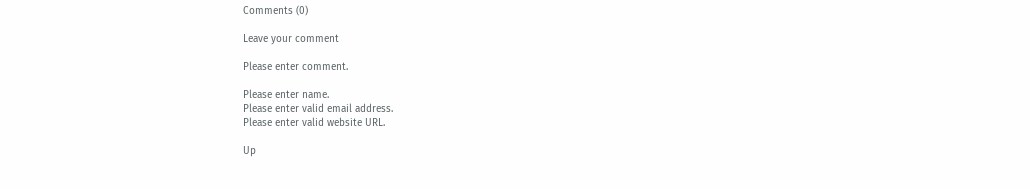Comments (0)

Leave your comment

Please enter comment.

Please enter name.
Please enter valid email address.
Please enter valid website URL.

Up